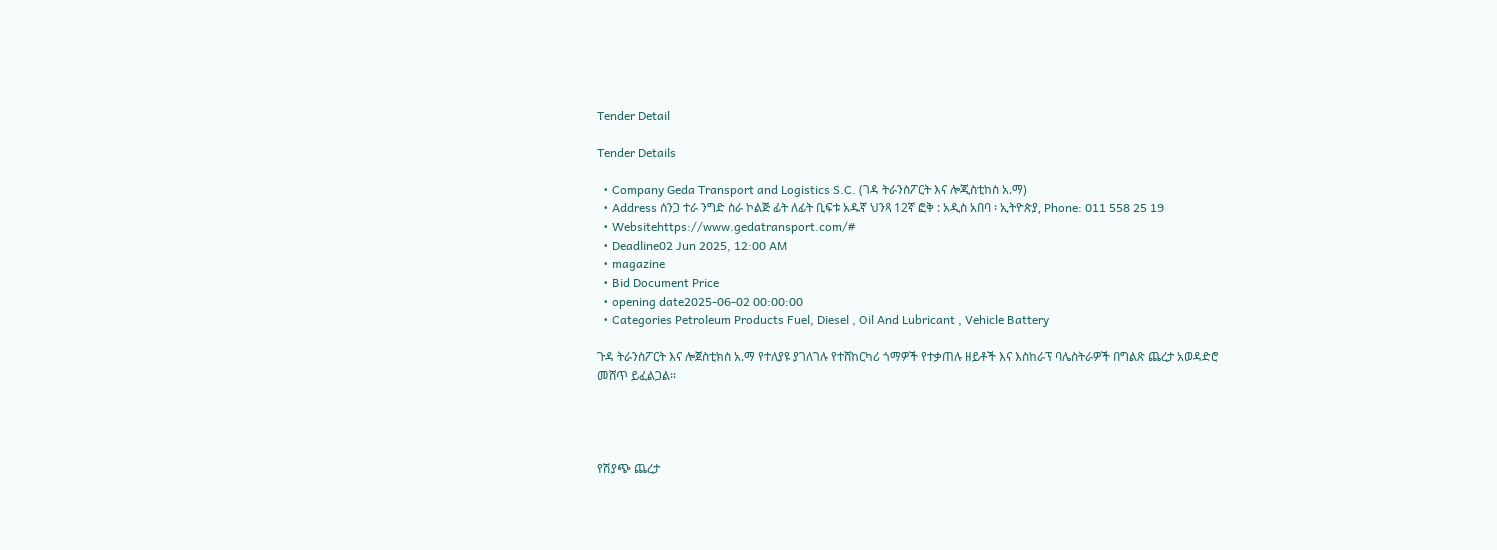Tender Detail

Tender Details

  • Company Geda Transport and Logistics S.C. (ገዳ ትራንስፖርት እና ሎጂስቲከስ አ.ማ)
  • Address ሰንጋ ተራ ንግድ ስራ ኮልጅ ፊት ለፊት ቢፍቱ አዱኛ ህንጻ 12ኛ ፎቅ : አዲስ አበባ ፡ ኢትዮጵያ, Phone: 011 558 25 19
  • Websitehttps://www.gedatransport.com/#
  • Deadline02 Jun 2025, 12:00 AM
  • magazine
  • Bid Document Price
  • opening date2025-06-02 00:00:00
  • Categories Petroleum Products Fuel, Diesel , Oil And Lubricant , Vehicle Battery

ጉዳ ትራንስፖርት እና ሎጀስቲክስ አ.ማ የተለያዩ ያገለገሉ የተሸከርካሪ ጎማዎች የተቃጠሉ ዘይቶች እና እስከራፕ ባሌስትራዎች በግልጽ ጨረታ አወዳድሮ መሸጥ ይፈልጋል፡፡




የሽያጭ ጨረታ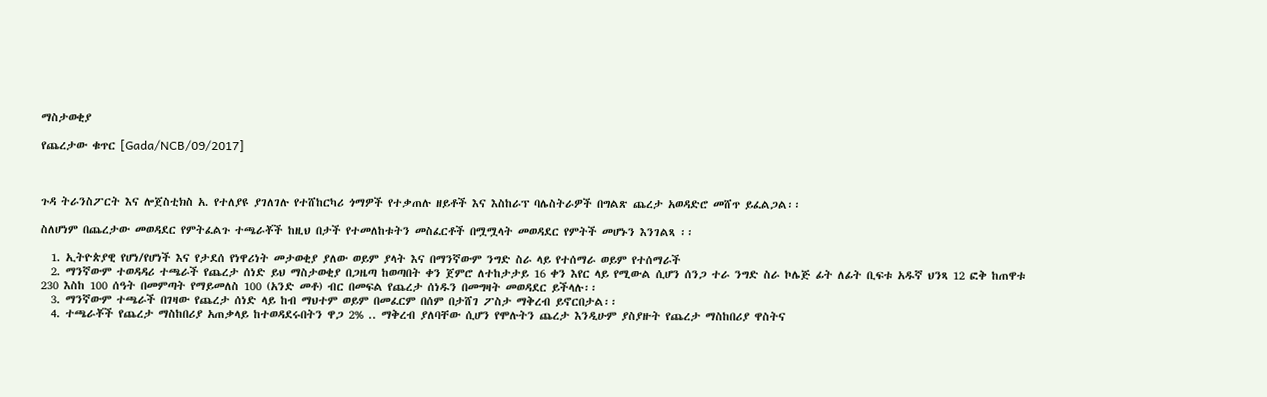ማስታወቂያ

የጨረታው ቁጥር [Gada/NCB/09/2017]



ጉዳ ትራንስፖርት እና ሎጀስቲክስ አ. የተለያዩ ያገለገሉ የተሸከርካሪ ጎማዎች የተቃጠሉ ዘይቶች እና እስከራፕ ባሌስትራዎች በግልጽ ጨረታ አወዳድሮ መሸጥ ይፈልጋል፡፡

ስለሆነም በጨረታው መወዳደር የምትፈልጉ ተጫራቾች ከዚህ በታች የተመለከቱትን መስፈርቶች በሟሟላት መወዳደር የምትች መሆኑን እንገልጻ ፡፡

  1. ኢትዮጵያዊ የሆነ/የሆነች እና የታደሰ የነዋሪነት መታወቂያ ያለው ወይም ያላት እና በማንኛውም ንግድ ስራ ላይ የተሰማራ ወይም የተሰማራች
  2. ማንኛውም ተወዳዳሪ ተጫራች የጨረታ ሰነድ ይህ ማስታወቂያ በጋዜጣ ከወጣበት ቀን ጀምሮ ለተከታታይ 16 ቀን እየር ላይ የሚውል ሲሆን ሰንጋ ተራ ንግድ ስራ ኮሌጅ ፊት ለፊት ቢፍቱ አዱኛ ህንጻ 12 ፎቅ ከጠዋቱ 230 እስከ 100 ሰዓት በመምጣት የማይመለስ 100 (አንድ መቶ) ብር በመፍል የጨረታ ሰነዱን በመግዛት መወዳደር ይችላሉ፡፡
  3. ማንኛውም ተጫራች በገዛው የጨረታ ሰነድ ላይ ከብ ማህተም ወይም በመፈርም በሰም በታሸገ ፖስታ ማቅረብ ይኖርበታል፡፡
  4. ተጫራቾች የጨረታ ማስከበሪያ አጠቃላይ ከተወዳደሩበትን ዋጋ 2% .. ማቅረብ ያለባቸው ሲሆን የሞሉትን ጨረታ እንዲሁም ያስያዙት የጨረታ ማስከበሪያ ዋስትና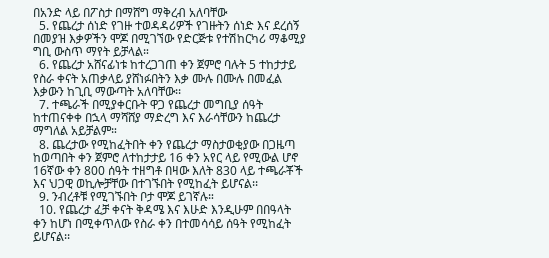በአንድ ላይ በፖስታ በማሸግ ማቅረብ አለባቸው
  5. የጨረታ ሰነድ የገዙ ተወዳዳሪዎች የገዙትን ሰነድ እና ደረሰኝ በመያዝ እቃዎችን ሞጆ በሚገኘው የድርጅቱ የተሽከርካሪ ማቆሚያ ግቢ ውስጥ ማየት ይቻላል።
  6. የጨረታ አሸናፊነቱ ከተረጋገጠ ቀን ጀምሮ ባሉት 5 ተከታታይ የስራ ቀናት አጠቃላይ ያሸነፉበትን እቃ ሙሉ በሙሉ በመፈል እቃውን ከጊቢ ማውጣት አለባቸው፡፡
  7. ተጫራች በሚያቀርቡት ዋጋ የጨረታ መግቢያ ሰዓት ከተጠናቀቀ በኋላ ማሻሸያ ማድረግ እና እራሳቸውን ከጨረታ ማግለል አይቻልም።
  8. ጨረታው የሚከፈትበት ቀን የጨረታ ማስታወቂያው በጋዜጣ ከወጣበት ቀን ጀምሮ ለተከታታይ 16 ቀን አየር ላይ የሚውል ሆኖ 16ኛው ቀን 800 ሰዓት ተዘግቶ በዛው እለት 830 ላይ ተጫራቾች እና ህጋዊ ወኪሎቻቸው በተገኙበት የሚከፈት ይሆናል፡፡
  9. ንብረቶቹ የሚገኙበት ቦታ ሞጆ ይገኛሉ።
  10. የጨረታ ፈቻ ቀናት ቅዳሜ እና እሁድ እንዲሁም በበዓላት ቀን ከሆነ በሚቀጥለው የስራ ቀን በተመሳሳይ ሰዓት የሚከፈት ይሆናል፡፡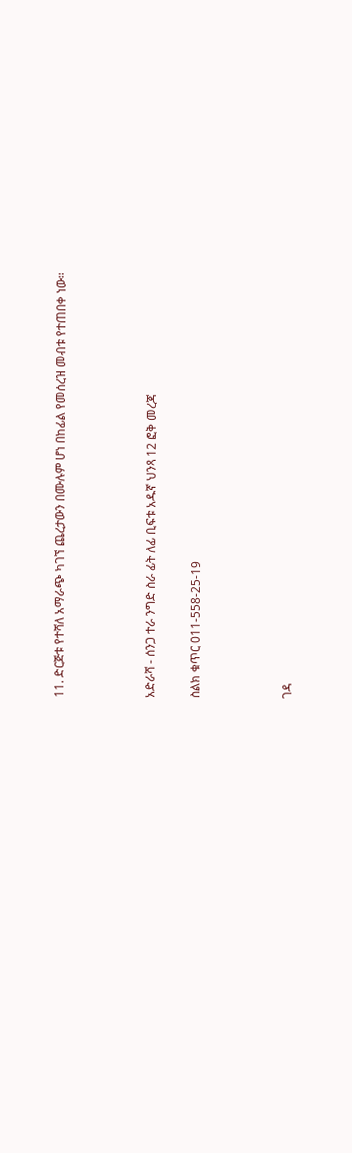11. ድርጅቱ የተሻለ አማራጭ ካገኘ ጨረታውን በሙሉም ሆነ በከፊል የመሰረዝ መብቱ የተጠበቀ ነው።



አድራሻ - ሰንጋ ተራ ንግድ ስራ ፊት ለፊ ቢፍቱ አዱኛ ህንጻ 12 ፎቅ መረጃ

ስልክ ቁጥር 011-558-25-19



ገዳ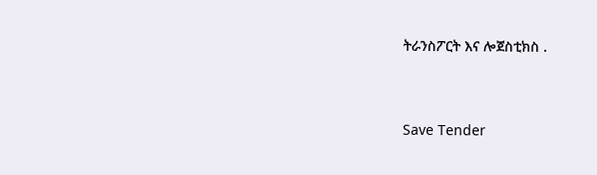ትራንስፖርት እና ሎጀስቲክስ .



Save Tender